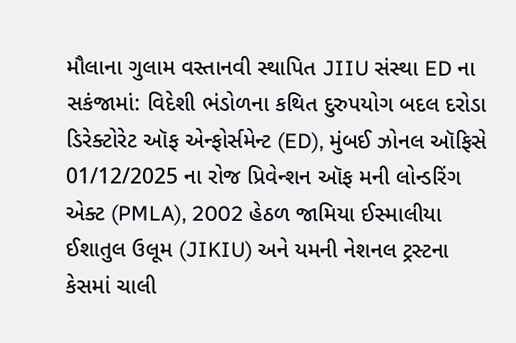મૌલાના ગુલામ વસ્તાનવી સ્થાપિત JIIU સંસ્થા ED ના સકંજામાં: વિદેશી ભંડોળના કથિત દુરુપયોગ બદલ દરોડા
ડિરેક્ટોરેટ ઑફ એન્ફોર્સમેન્ટ (ED), મુંબઈ ઝોનલ ઑફિસે 01/12/2025 ના રોજ પ્રિવેન્શન ઑફ મની લોન્ડરિંગ એક્ટ (PMLA), 2002 હેઠળ જામિયા ઈસ્માલીયા ઈશાતુલ ઉલૂમ (JIKIU) અને યમની નેશનલ ટ્રસ્ટના કેસમાં ચાલી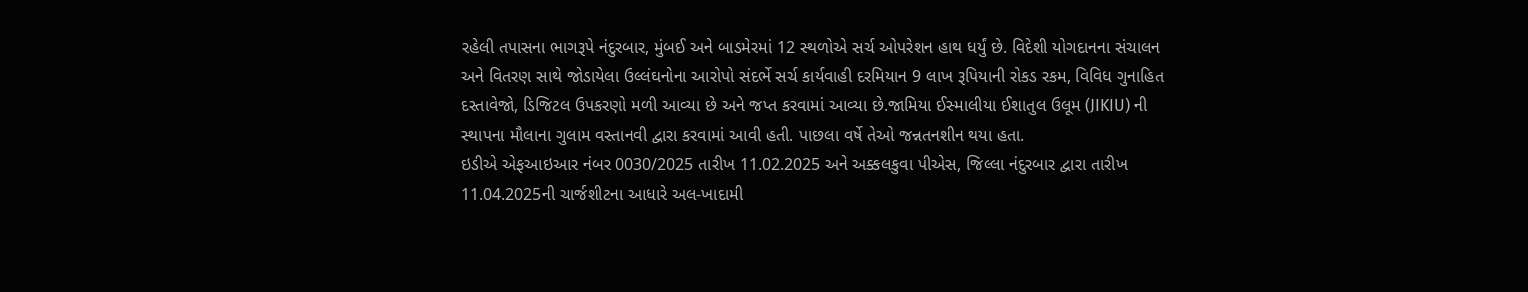રહેલી તપાસના ભાગરૂપે નંદુરબાર, મુંબઈ અને બાડમેરમાં 12 સ્થળોએ સર્ચ ઓપરેશન હાથ ધર્યું છે. વિદેશી યોગદાનના સંચાલન અને વિતરણ સાથે જોડાયેલા ઉલ્લંઘનોના આરોપો સંદર્ભે સર્ચ કાર્યવાહી દરમિયાન 9 લાખ રૂપિયાની રોકડ રકમ, વિવિધ ગુનાહિત દસ્તાવેજો, ડિજિટલ ઉપકરણો મળી આવ્યા છે અને જપ્ત કરવામાં આવ્યા છે.જામિયા ઈસ્માલીયા ઈશાતુલ ઉલૂમ (JIKIU) ની સ્થાપના મૌલાના ગુલામ વસ્તાનવી દ્વારા કરવામાં આવી હતી. પાછલા વર્ષે તેઓ જન્નતનશીન થયા હતા.
ઇડીએ એફઆઇઆર નંબર 0030/2025 તારીખ 11.02.2025 અને અક્કલકુવા પીએસ, જિલ્લા નંદુરબાર દ્વારા તારીખ 11.04.2025ની ચાર્જશીટના આધારે અલ-ખાદામી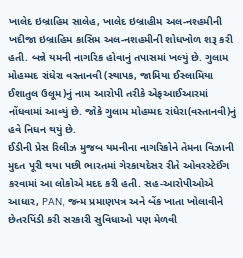ખાલેદ ઇબ્રાહિમ સાલેહ, ખાલેદ ઇબ્રાહીમ અલ-નશ્હમીની ખદીજા ઇબ્રાહિમ કાસિમ અલ-નશહમીની શોધખોળ શરૂ કરી હતી. બન્ને યમની નાગરિક હોવાનું તપાસમાં ખલ્યું છે. ગુલામ મોહમ્મદ રાંધેરા વસ્તાનવી (સ્થાપક, જામિયા ઈસ્લામિયા ઈશાતુલ ઉલૂમ)નું નામ આરોપી તરીકે એફઆઈઆરમાં નોંધવામાં આવ્યું છે. જોકે ગુલામ મોહમ્મદ રાંધેરા(વસ્તાનવી)નું હવે નિધન થયું છે.
ઈડીની પ્રેસ રિલીઝ મુજબ યમનીના નાગરિકોને તેમના વિઝાની મુદત પૂરી થયા પછી ભારતમાં ગેરકાયદેસર રીતે ઓવરસ્ટેઈંગ કરવામાં આ લોકોએ મદદ કરી હતી. સહ-આરોપીઓએ આધાર, PAN, જન્મ પ્રમાણપત્ર અને બેંક ખાતા ખોલાવીને છેતરપિંડી કરી સરકારી સુવિધાઓ પણ મેળવી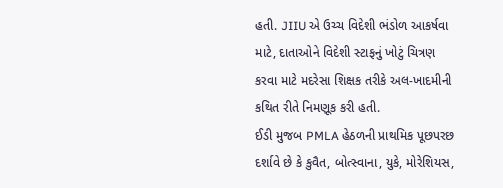હતી. JIIU એ ઉચ્ચ વિદેશી ભંડોળ આકર્ષવા માટે, દાતાઓને વિદેશી સ્ટાફનું ખોટું ચિત્રણ કરવા માટે મદરેસા શિક્ષક તરીકે અલ-ખાદમીની કથિત રીતે નિમણૂક કરી હતી.
ઈડી મુજબ PMLA હેઠળની પ્રાથમિક પૂછપરછ દર્શાવે છે કે કુવૈત, બોત્સ્વાના, યુકે, મોરેશિયસ,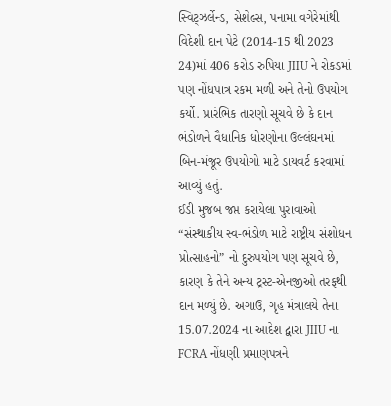સ્વિટ્ઝર્લેન્ડ, સેશેલ્સ, પનામા વગેરેમાંથી વિદેશી દાન પેટે (2014-15 થી 2023 24)માં 406 કરોડ રુપિયા JIIU ને રોકડમાં પણ નોંધપાત્ર રકમ મળી અને તેનો ઉપયોગ કર્યો. પ્રારંભિક તારણો સૂચવે છે કે દાન ભંડોળને વૈધાનિક ધોરણોના ઉલ્લંઘનમાં બિન-મંજૂર ઉપયોગો માટે ડાયવર્ટ કરવામાં આવ્યું હતું.
ઈડી મુજબ જપ્ત કરાયેલા પુરાવાઓ “સંસ્થાકીય સ્વ-ભંડોળ માટે રાષ્ટ્રીય સંશોધન પ્રોત્સાહનો” નો દુરુપયોગ પણ સૂચવે છે, કારણ કે તેને અન્ય ટ્રસ્ટ-એનજીઓ તરફથી દાન મળ્યું છે. અગાઉ, ગૃહ મંત્રાલયે તેના 15.07.2024 ના આદેશ દ્વારા JIIU ના FCRA નોંધણી પ્રમાણપત્રને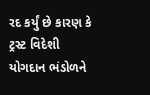રદ કર્યું છે કારણ કે ટ્રસ્ટ વિદેશી યોગદાન ભંડોળને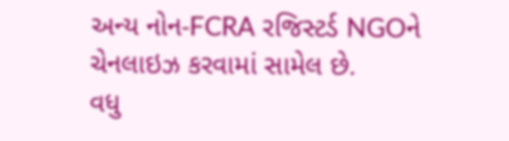અન્ય નોન-FCRA રજિસ્ટર્ડ NGOને ચેનલાઇઝ કરવામાં સામેલ છે.
વધુ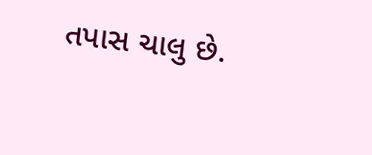તપાસ ચાલુ છે.